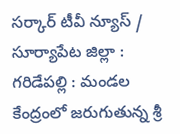సర్కార్ టీవీ న్యూస్ / సూర్యాపేట జిల్లా : గరిడేపల్లి : మండల కేంద్రంలో జరుగుతున్న శ్రీ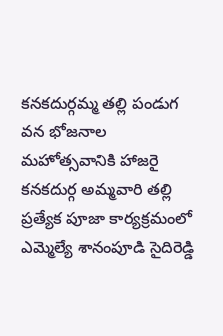కనకదుర్గమ్మ తల్లి పండుగ వన భోజనాల మహోత్సవానికి హాజరై కనకదుర్గ అమ్మవారి తల్లి ప్రత్యేక పూజా కార్యక్రమంలో ఎమ్మెల్యే శానంపూడి సైదిరెడ్డి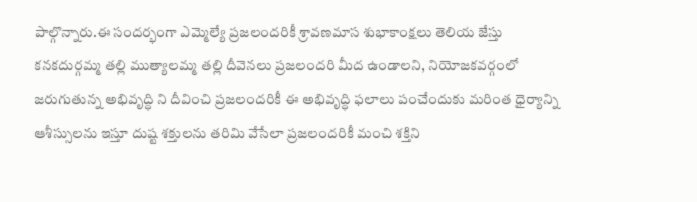పాల్గొన్నారు.ఈ సందర్భంగా ఎమ్మెల్యే ప్రజలందరికీ శ్రావణమాస శుభాకాంక్షలు తెలియ జేస్తు కనకదుర్గమ్మ తల్లి ముత్యాలమ్మ తల్లి దీవెనలు ప్రజలందరి మీద ఉండాలని, నియోజకవర్గంలో జరుగుతున్న అభివృద్ధి ని దీవించి ప్రజలందరికీ ఈ అభివృద్ధి ఫలాలు పంచేందుకు మరింత ధైర్యాన్ని ఆశీస్సులను ఇస్తూ దుష్ట శక్తులను తరిమి వేసేలా ప్రజలందరికీ మంచి శక్తిని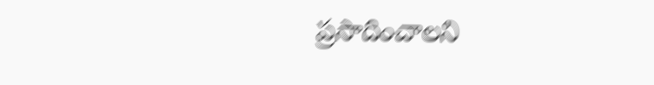ప్రసాదించాలని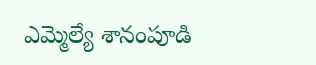ఎమ్మెల్యే శానంపూడి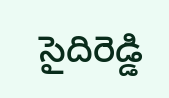సైదిరెడ్డి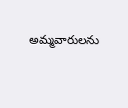అమ్మవారులను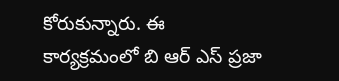కోరుకున్నారు. ఈ కార్యక్రమంలో బి ఆర్ ఎస్ ప్రజా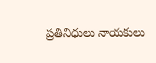ప్రతినిధులు నాయకులు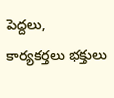పెద్దలు, కార్యకర్తలు భక్తులు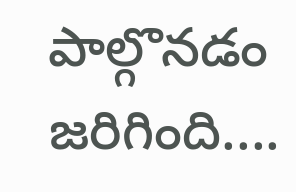పాల్గొనడం జరిగింది....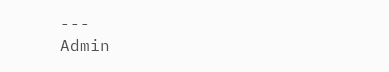---
Admin